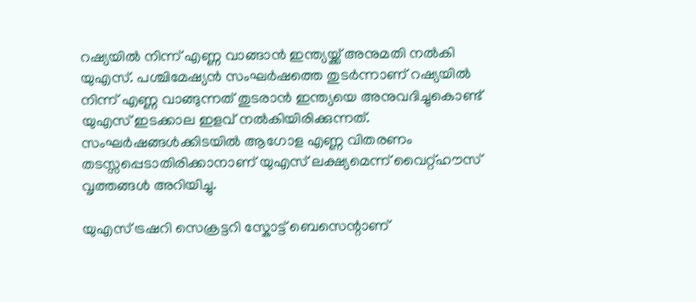റഷ്യയിൽ നിന്ന് എണ്ണ വാങ്ങാൻ ഇന്ത്യയ്ക്ക് അനുമതി നൽകി യുഎസ്. പശ്ചിമേഷ്യൻ സംഘർഷത്തെ തുടർന്നാണ് റഷ്യയിൽ നിന്ന് എണ്ണ വാങ്ങുന്നത് തുടരാൻ ഇന്ത്യയെ അനുവദിച്ചുകൊണ്ട് യുഎസ് ഇടക്കാല ഇളവ് നൽകിയിരിക്കുന്നത്. സംഘർഷങ്ങൾക്കിടയിൽ ആഗോള എണ്ണ വിതരണം തടസ്സപ്പെടാതിരിക്കാനാണ് യുഎസ് ലക്ഷ്യമെന്ന് വൈറ്റ്ഹൗസ് വൃത്തങ്ങൾ അറിയിച്ചു.

യുഎസ് ട്രഷറി സെക്രട്ടറി സ്കോട്ട് ബെസെന്റാണ്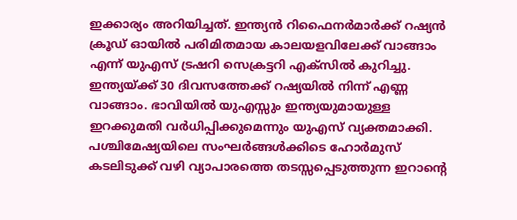ഇക്കാര്യം അറിയിച്ചത്. ഇന്ത്യൻ റിഫൈനർമാർക്ക് റഷ്യൻ ക്രൂഡ് ഓയിൽ പരിമിതമായ കാലയളവിലേക്ക് വാങ്ങാം എന്ന് യുഎസ് ട്രഷറി സെക്രട്ടറി എക്സിൽ കുറിച്ചു. ഇന്ത്യയ്ക്ക് 30 ദിവസത്തേക്ക് റഷ്യയിൽ നിന്ന് എണ്ണ വാങ്ങാം. ഭാവിയിൽ യുഎസ്സും ഇന്ത്യയുമായുള്ള ഇറക്കുമതി വർധിപ്പിക്കുമെന്നും യുഎസ് വ്യക്തമാക്കി.
പശ്ചിമേഷ്യയിലെ സംഘർങ്ങൾക്കിടെ ഹോർമുസ് കടലിടുക്ക് വഴി വ്യാപാരത്തെ തടസ്സപ്പെടുത്തുന്ന ഇറാൻ്റെ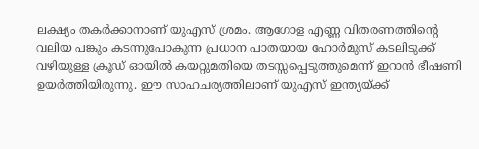ലക്ഷ്യം തകർക്കാനാണ് യുഎസ് ശ്രമം. ആഗോള എണ്ണ വിതരണത്തിന്റെ വലിയ പങ്കും കടന്നുപോകുന്ന പ്രധാന പാതയായ ഹോർമുസ് കടലിടുക്ക് വഴിയുള്ള ക്രൂഡ് ഓയിൽ കയറ്റുമതിയെ തടസ്സപ്പെടുത്തുമെന്ന് ഇറാൻ ഭീഷണി ഉയർത്തിയിരുന്നു. ഈ സാഹചര്യത്തിലാണ് യുഎസ് ഇന്ത്യയ്ക്ക്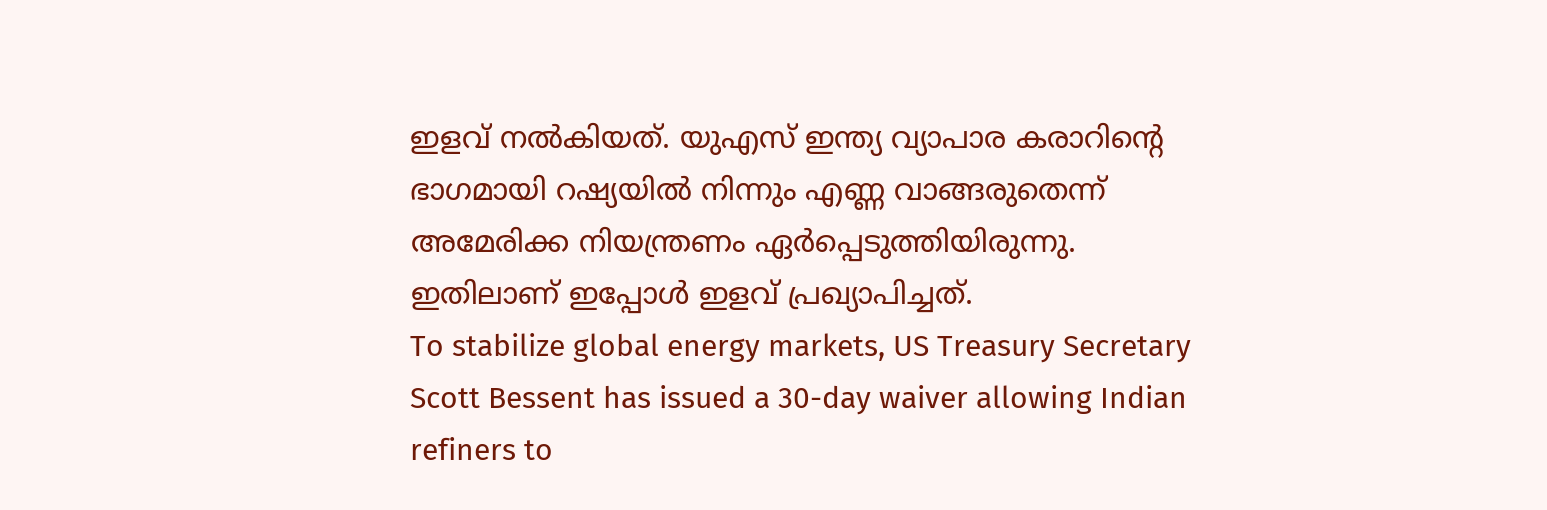ഇളവ് നൽകിയത്. യുഎസ് ഇന്ത്യ വ്യാപാര കരാറിൻ്റെ ഭാഗമായി റഷ്യയിൽ നിന്നും എണ്ണ വാങ്ങരുതെന്ന് അമേരിക്ക നിയന്ത്രണം ഏർപ്പെടുത്തിയിരുന്നു. ഇതിലാണ് ഇപ്പോൾ ഇളവ് പ്രഖ്യാപിച്ചത്.
To stabilize global energy markets, US Treasury Secretary Scott Bessent has issued a 30-day waiver allowing Indian refiners to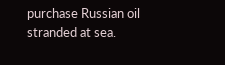purchase Russian oil stranded at sea.